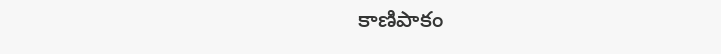కాణిపాకం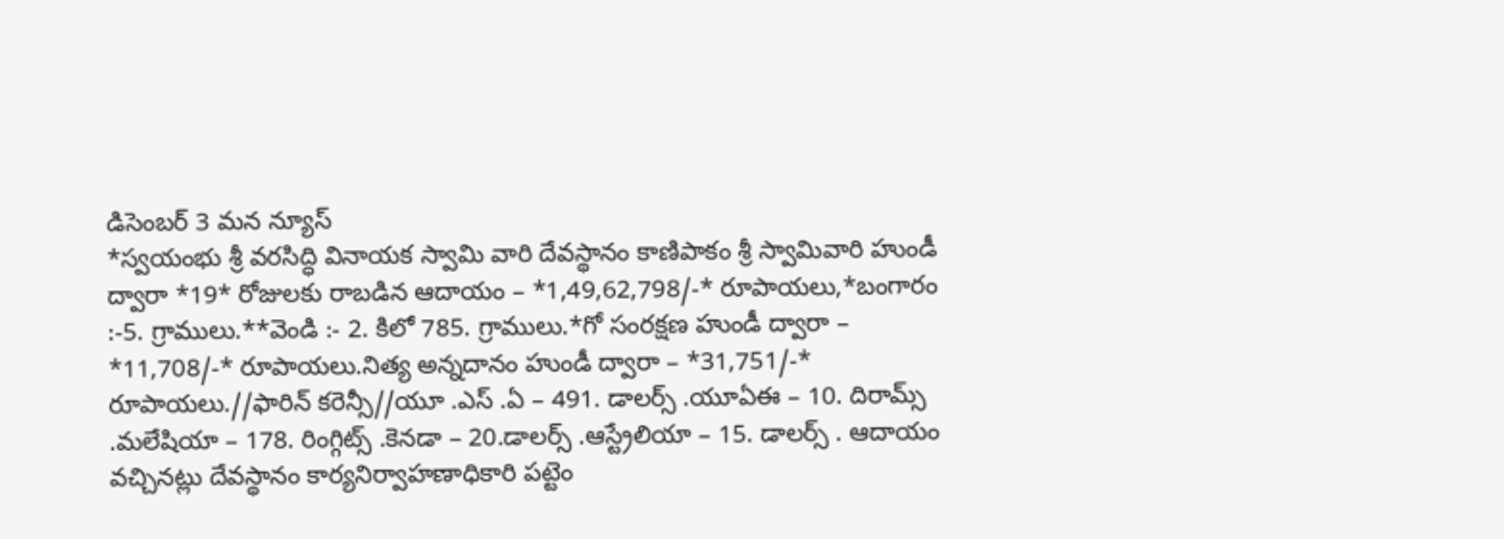డిసెంబర్ 3 మన న్యూస్
*స్వయంభు శ్రీ వరసిద్ధి వినాయక స్వామి వారి దేవస్థానం కాణిపాకం శ్రీ స్వామివారి హుండీ ద్వారా *19* రోజులకు రాబడిన ఆదాయం – *1,49,62,798/-* రూపాయలు,*బంగారం :-5. గ్రాములు.**వెండి :- 2. కిలో 785. గ్రాములు.*గో సంరక్షణ హుండీ ద్వారా – *11,708/-* రూపాయలు.నిత్య అన్నదానం హుండీ ద్వారా – *31,751/-* రూపాయలు.//ఫారిన్ కరెన్సీ//యూ .ఎస్ .ఏ – 491. డాలర్స్ .యూఏఈ – 10. దిరామ్స్ .మలేషియా – 178. రింగ్గిట్స్ .కెనడా – 20.డాలర్స్ .ఆస్ట్రేలియా – 15. డాలర్స్ . ఆదాయం వచ్చినట్లు దేవస్థానం కార్యనిర్వాహణాధికారి పట్టెం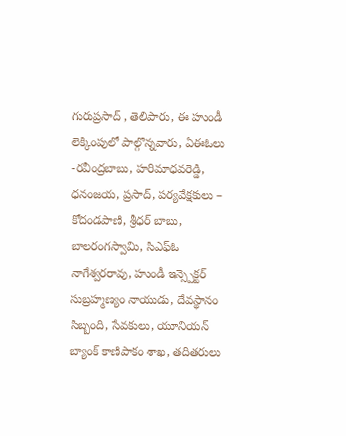గురుప్రసాద్ , తెలిపారు, ఈ హుండీ లెక్కింపులో పాల్గొన్నవారు, ఏఈఓలు -రవీంద్రబాబు, హరిమాధవరెడ్డి, ధనంజయ, ప్రసాద్, పర్యవేక్షకులు – కోదండపాణి, శ్రీధర్ బాబు, బాలరంగస్వామి, సిఎఫ్ఓ నాగేశ్వరరావు, హుండీ ఇన్స్పెక్టర్ సుబ్రహ్మణ్యం నాయుడు, దేవస్థానం సిబ్బంది, సేవకులు, యూనియన్ బ్యాంక్ కాణిపాకం శాఖ, తదితరులు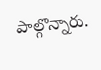పాల్గొన్నారు.